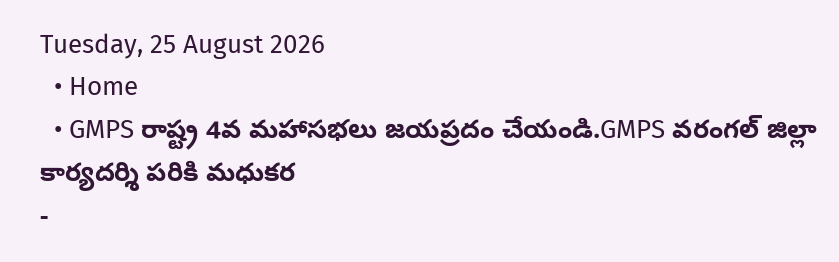Tuesday, 25 August 2026
  • Home
  • GMPS రాష్ట్ర 4వ మహాసభలు జయప్రదం చేయండి.GMPS వరంగల్ జిల్లా కార్యదర్శి పరికి మధుకర
-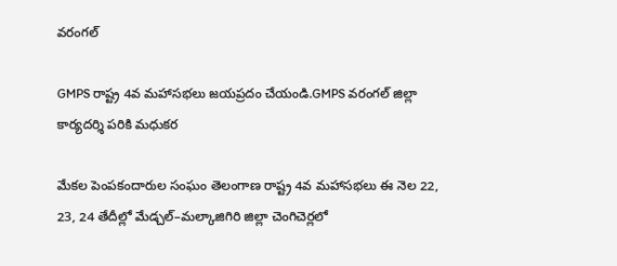వరంగల్

GMPS రాష్ట్ర 4వ మహాసభలు జయప్రదం చేయండి.GMPS వరంగల్ జిల్లా కార్యదర్శి పరికి మధుకర

మేకల పెంపకందారుల సంఘం తెలంగాణ రాష్ట్ర 4వ మహాసభలు ఈ నెల 22, 23, 24 తేదీల్లో మేడ్చల్–మల్కాజిగిరి జిల్లా చెంగిచెర్లలో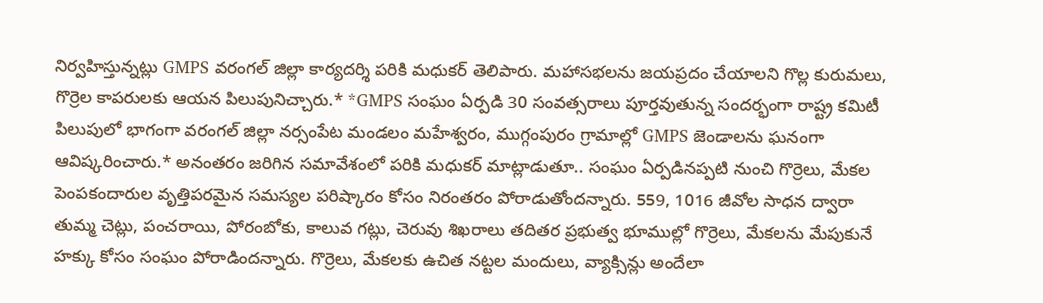నిర్వహిస్తున్నట్లు GMPS వరంగల్ జిల్లా కార్యదర్శి పరికి మధుకర్ తెలిపారు. మహాసభలను జయప్రదం చేయాలని గొల్ల కురుమలు, గొర్రెల కాపరులకు ఆయన పిలుపునిచ్చారు.* *GMPS సంఘం ఏర్పడి 30 సంవత్సరాలు పూర్తవుతున్న సందర్భంగా రాష్ట్ర కమిటీ పిలుపులో భాగంగా వరంగల్ జిల్లా నర్సంపేట మండలం మహేశ్వరం, ముగ్గంపురం గ్రామాల్లో GMPS జెండాలను ఘనంగా ఆవిష్కరించారు.* అనంతరం జరిగిన సమావేశంలో పరికి మధుకర్ మాట్లాడుతూ.. సంఘం ఏర్పడినప్పటి నుంచి గొర్రెలు, మేకల పెంపకందారుల వృత్తిపరమైన సమస్యల పరిష్కారం కోసం నిరంతరం పోరాడుతోందన్నారు. 559, 1016 జీవోల సాధన ద్వారా తుమ్మ చెట్లు, పంచరాయి, పోరంబోకు, కాలువ గట్లు, చెరువు శిఖరాలు తదితర ప్రభుత్వ భూముల్లో గొర్రెలు, మేకలను మేపుకునే హక్కు కోసం సంఘం పోరాడిందన్నారు. గొర్రెలు, మేకలకు ఉచిత నట్టల మందులు, వ్యాక్సిన్లు అందేలా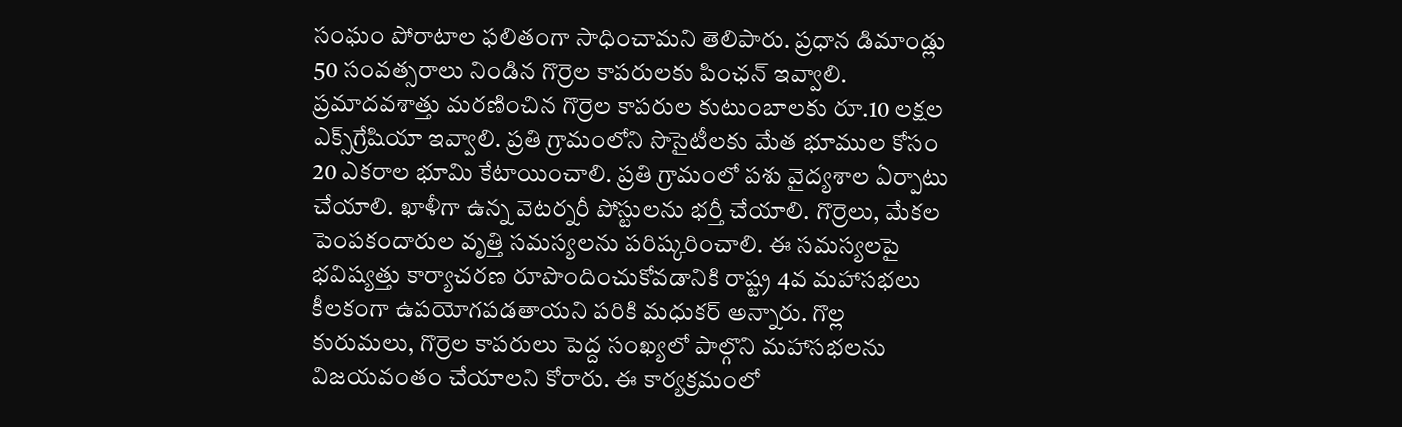సంఘం పోరాటాల ఫలితంగా సాధించామని తెలిపారు. ప్రధాన డిమాండ్లు 50 సంవత్సరాలు నిండిన గొర్రెల కాపరులకు పింఛన్ ఇవ్వాలి. ప్రమాదవశాత్తు మరణించిన గొర్రెల కాపరుల కుటుంబాలకు రూ.10 లక్షల ఎక్స్‌గ్రేషియా ఇవ్వాలి. ప్రతి గ్రామంలోని సొసైటీలకు మేత భూముల కోసం 20 ఎకరాల భూమి కేటాయించాలి. ప్రతి గ్రామంలో పశు వైద్యశాల ఏర్పాటు చేయాలి. ఖాళీగా ఉన్న వెటర్నరీ పోస్టులను భర్తీ చేయాలి. గొర్రెలు, మేకల పెంపకందారుల వృత్తి సమస్యలను పరిష్కరించాలి. ఈ సమస్యలపై భవిష్యత్తు కార్యాచరణ రూపొందించుకోవడానికి రాష్ట్ర 4వ మహాసభలు కీలకంగా ఉపయోగపడతాయని పరికి మధుకర్ అన్నారు. గొల్ల కురుమలు, గొర్రెల కాపరులు పెద్ద సంఖ్యలో పాల్గొని మహాసభలను విజయవంతం చేయాలని కోరారు. ఈ కార్యక్రమంలో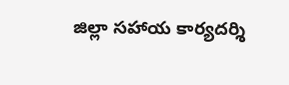జిల్లా సహాయ కార్యదర్శి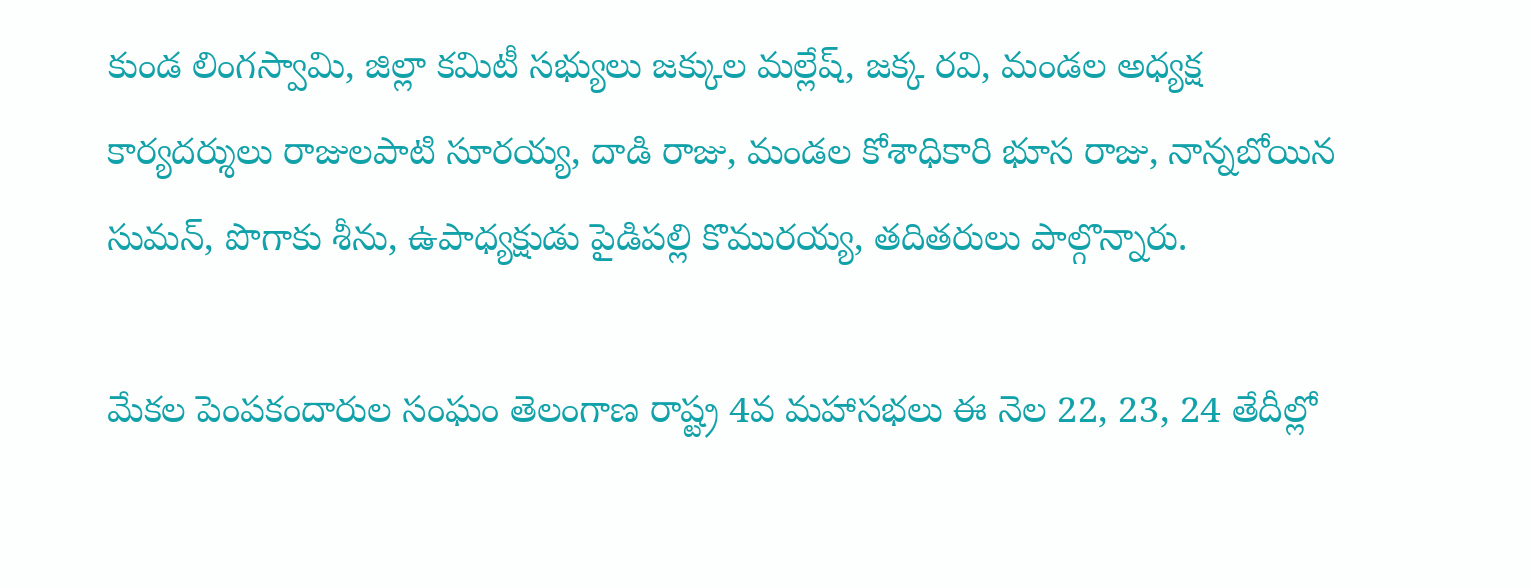కుండ లింగస్వామి, జిల్లా కమిటీ సభ్యులు జక్కుల మల్లేష్, జక్క రవి, మండల అధ్యక్ష కార్యదర్శులు రాజులపాటి సూరయ్య, దాడి రాజు, మండల కోశాధికారి భూస రాజు, నాన్నబోయిన సుమన్, పొగాకు శీను, ఉపాధ్యక్షుడు పైడిపల్లి కొమురయ్య, తదితరులు పాల్గొన్నారు.

మేకల పెంపకందారుల సంఘం తెలంగాణ రాష్ట్ర 4వ మహాసభలు ఈ నెల 22, 23, 24 తేదీల్లో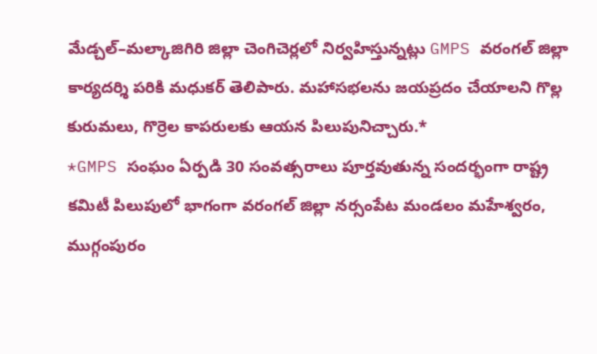మేడ్చల్–మల్కాజిగిరి జిల్లా చెంగిచెర్లలో నిర్వహిస్తున్నట్లు GMPS వరంగల్ జిల్లా కార్యదర్శి పరికి మధుకర్ తెలిపారు. మహాసభలను జయప్రదం చేయాలని గొల్ల కురుమలు, గొర్రెల కాపరులకు ఆయన పిలుపునిచ్చారు.*
*GMPS సంఘం ఏర్పడి 30 సంవత్సరాలు పూర్తవుతున్న సందర్భంగా రాష్ట్ర కమిటీ పిలుపులో భాగంగా వరంగల్ జిల్లా నర్సంపేట మండలం మహేశ్వరం, ముగ్గంపురం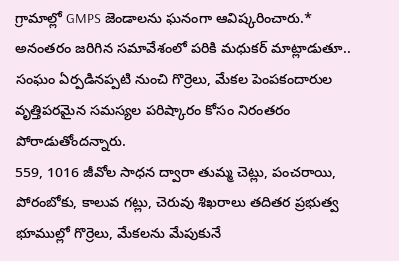గ్రామాల్లో GMPS జెండాలను ఘనంగా ఆవిష్కరించారు.*
అనంతరం జరిగిన సమావేశంలో పరికి మధుకర్ మాట్లాడుతూ.. సంఘం ఏర్పడినప్పటి నుంచి గొర్రెలు, మేకల పెంపకందారుల వృత్తిపరమైన సమస్యల పరిష్కారం కోసం నిరంతరం పోరాడుతోందన్నారు.
559, 1016 జీవోల సాధన ద్వారా తుమ్మ చెట్లు, పంచరాయి, పోరంబోకు, కాలువ గట్లు, చెరువు శిఖరాలు తదితర ప్రభుత్వ భూముల్లో గొర్రెలు, మేకలను మేపుకునే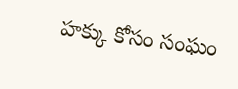హక్కు కోసం సంఘం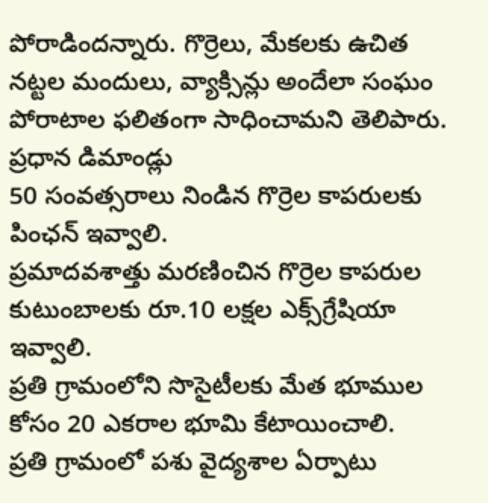పోరాడిందన్నారు. గొర్రెలు, మేకలకు ఉచిత నట్టల మందులు, వ్యాక్సిన్లు అందేలా సంఘం పోరాటాల ఫలితంగా సాధించామని తెలిపారు.
ప్రధాన డిమాండ్లు
50 సంవత్సరాలు నిండిన గొర్రెల కాపరులకు పింఛన్ ఇవ్వాలి.
ప్రమాదవశాత్తు మరణించిన గొర్రెల కాపరుల కుటుంబాలకు రూ.10 లక్షల ఎక్స్‌గ్రేషియా ఇవ్వాలి.
ప్రతి గ్రామంలోని సొసైటీలకు మేత భూముల కోసం 20 ఎకరాల భూమి కేటాయించాలి.
ప్రతి గ్రామంలో పశు వైద్యశాల ఏర్పాటు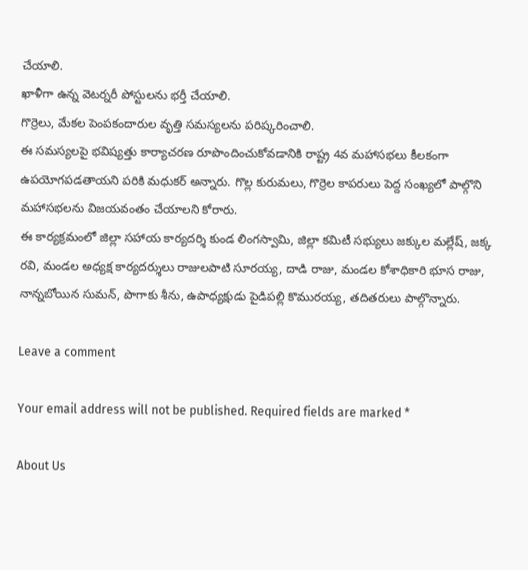చేయాలి.
ఖాళీగా ఉన్న వెటర్నరీ పోస్టులను భర్తీ చేయాలి.
గొర్రెలు, మేకల పెంపకందారుల వృత్తి సమస్యలను పరిష్కరించాలి.
ఈ సమస్యలపై భవిష్యత్తు కార్యాచరణ రూపొందించుకోవడానికి రాష్ట్ర 4వ మహాసభలు కీలకంగా ఉపయోగపడతాయని పరికి మధుకర్ అన్నారు. గొల్ల కురుమలు, గొర్రెల కాపరులు పెద్ద సంఖ్యలో పాల్గొని మహాసభలను విజయవంతం చేయాలని కోరారు.
ఈ కార్యక్రమంలో జిల్లా సహాయ కార్యదర్శి కుండ లింగస్వామి, జిల్లా కమిటీ సభ్యులు జక్కుల మల్లేష్, జక్క రవి, మండల అధ్యక్ష కార్యదర్శులు రాజులపాటి సూరయ్య, దాడి రాజు, మండల కోశాధికారి భూస రాజు, నాన్నబోయిన సుమన్, పొగాకు శీను, ఉపాధ్యక్షుడు పైడిపల్లి కొమురయ్య, తదితరులు పాల్గొన్నారు.

Leave a comment

Your email address will not be published. Required fields are marked *

About Us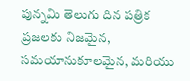పున్నమి తెలుగు దిన పత్రిక ప్రజలకు నిజమైన, సమయానుకూలమైన, మరియు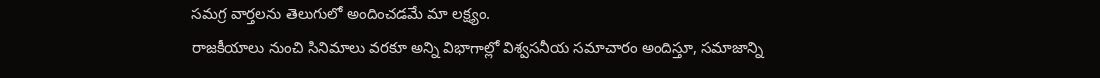సమగ్ర వార్తలను తెలుగులో అందించడమే మా లక్ష్యం.
రాజకీయాలు నుంచి సినిమాలు వరకూ అన్ని విభాగాల్లో విశ్వసనీయ సమాచారం అందిస్తూ, సమాజాన్ని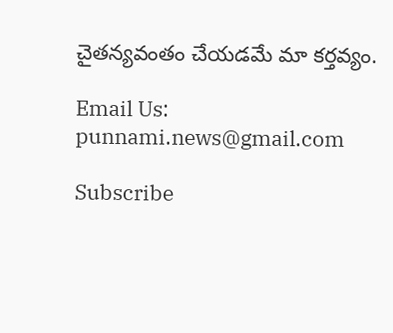చైతన్యవంతం చేయడమే మా కర్తవ్యం.

Email Us: punnami.news@gmail.com

Subscribe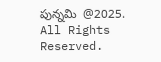పున్నమి  @2025. All Rights Reserved.